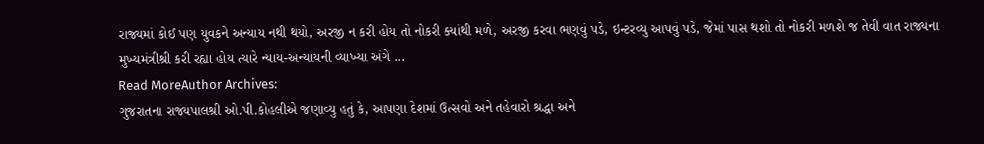રાજ્યમાં કોઈ પણ યુવકને અન્યાય નથી થયો, અરજી ન કરી હોય તો નોકરી ક્યાંથી મળે, અરજી કરવા ભણવું પડે, ઇન્ટરવ્યુ આપવું પડે, જેમાં પાસ થશો તો નોકરી મળશે જ તેવી વાત રાજ્યના મુખ્યમંત્રીશ્રી કરી રહ્યા હોય ત્યારે ન્યાય-અન્યાયની વ્યાખ્યા અંગે ...
Read MoreAuthor Archives:
ગુજરાતના રાજ્યપાલશ્રી ઓ.પી.કોહલીએ જણાવ્યુ હતું કે, આપણા દેશમાં ઉત્સવો અને તહેવારો શ્રદ્ધા અને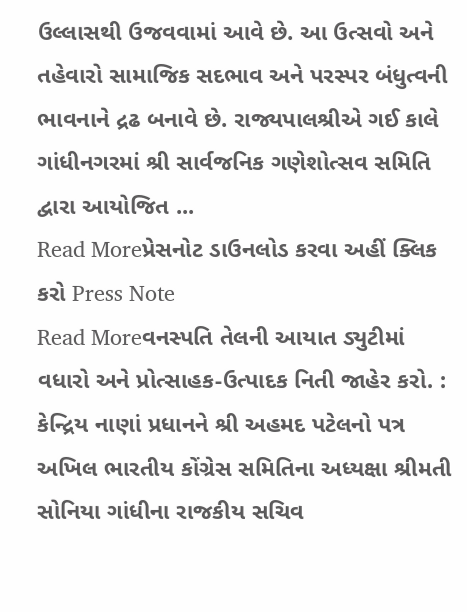ઉલ્લાસથી ઉજવવામાં આવે છે. આ ઉત્સવો અને તહેવારો સામાજિક સદભાવ અને પરસ્પર બંધુત્વની ભાવનાને દ્રઢ બનાવે છે. રાજ્યપાલશ્રીએ ગઈ કાલે ગાંધીનગરમાં શ્રી સાર્વજનિક ગણેશોત્સવ સમિતિ દ્વારા આયોજિત ...
Read Moreપ્રેસનોટ ડાઉનલોડ કરવા અહીં ક્લિક કરો Press Note
Read Moreવનસ્પતિ તેલની આયાત ડ્યુટીમાં વધારો અને પ્રોત્સાહક-ઉત્પાદક નિતી જાહેર કરો. : કેન્દ્રિય નાણાં પ્રધાનને શ્રી અહમદ પટેલનો પત્ર અખિલ ભારતીય કોંગ્રેસ સમિતિના અધ્યક્ષા શ્રીમતી સોનિયા ગાંધીના રાજકીય સચિવ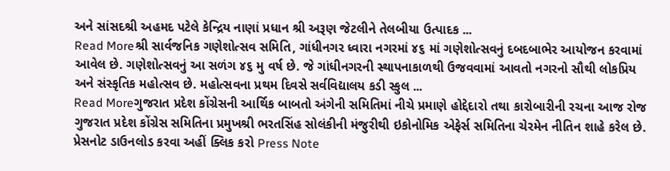અને સાંસદશ્રી અહમદ પટેલે કેન્દ્રિય નાણાં પ્રધાન શ્રી અરૂણ જેટલીને તેલબીયા ઉત્પાદક ...
Read Moreશ્રી સાર્વજનિક ગણેશોત્સવ સમિતિ, ગાંધીનગર ધ્વારા નગરમાં ૪૬ માં ગણેશોત્સવનું દબદબાભેર આયોજન કરવામાં આવેલ છે. ગણેશોત્સવનું આ સળંગ ૪૬ મુ વર્ષ છે. જે ગાંધીનગરની સ્થાપનાકાળથી ઉજવવામાં આવતો નગરનો સૌથી લોકપ્રિય અને સંસ્કૃતિક મહોત્સવ છે. મહોત્સવના પ્રથમ દિવસે સર્વવિદ્યાલય કડી સ્કુલ ...
Read Moreગુજરાત પ્રદેશ કોંગ્રેસની આર્થિક બાબતો અંગેની સમિતિમાં નીચે પ્રમાણે હોદ્દેદારો તથા કારોબારીની રચના આજ રોજ ગુજરાત પ્રદેશ કોંગ્રેસ સમિતિના પ્રમુખશ્રી ભરતસિંહ સોલંકીની મંજુરીથી ઇકોનોમિક એફેર્સ સમિતિના ચેરમેન નીતિન શાહે કરેલ છે. પ્રેસનોટ ડાઉનલોડ કરવા અહીં ક્લિક કરો Press Note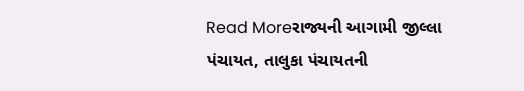Read Moreરાજ્યની આગામી જીલ્લા પંચાયત, તાલુકા પંચાયતની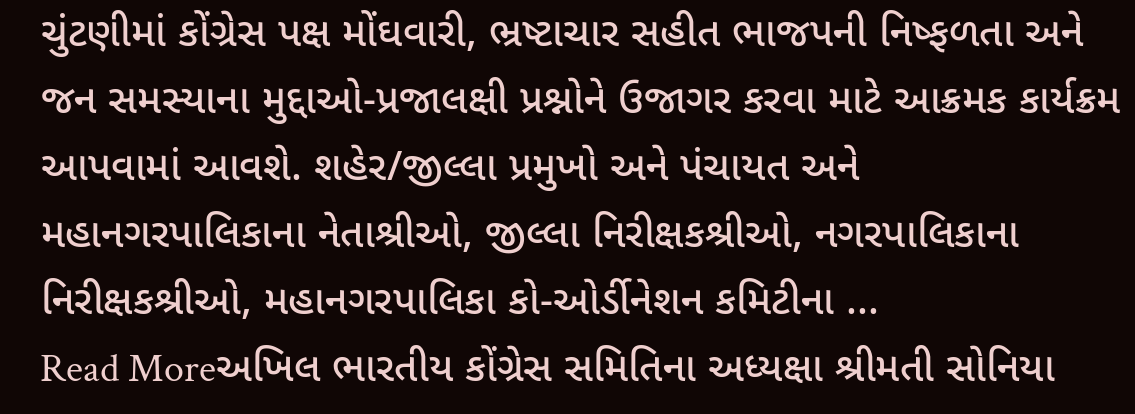ચુંટણીમાં કોંગ્રેસ પક્ષ મોંઘવારી, ભ્રષ્ટાચાર સહીત ભાજપની નિષ્ફળતા અને જન સમસ્યાના મુદ્દાઓ-પ્રજાલક્ષી પ્રશ્નોને ઉજાગર કરવા માટે આક્રમક કાર્યક્રમ આપવામાં આવશે. શહેર/જીલ્લા પ્રમુખો અને પંચાયત અને મહાનગરપાલિકાના નેતાશ્રીઓ, જીલ્લા નિરીક્ષકશ્રીઓ, નગરપાલિકાના નિરીક્ષકશ્રીઓ, મહાનગરપાલિકા કો-ઓર્ડીનેશન કમિટીના ...
Read Moreઅખિલ ભારતીય કોંગ્રેસ સમિતિના અધ્યક્ષા શ્રીમતી સોનિયા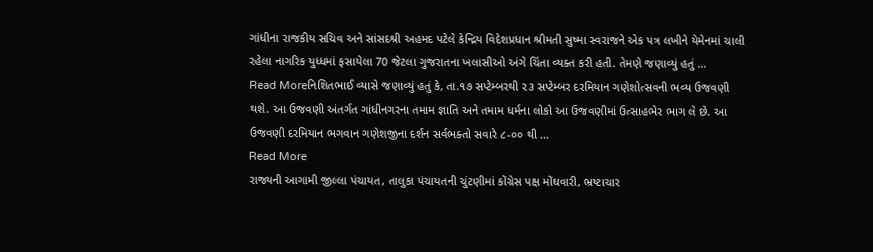ગાંધીના રાજકીય સચિવ અને સાંસદશ્રી અહમદ પટેલે કેન્દ્રિય વિદેશપ્રધાન શ્રીમતી સુષ્મા સ્વરાજને એક પત્ર લખીને યેમેનમાં ચાલી રહેલા નાગરિક યુધ્ધમાં ફસાયેલા 70 જેટલા ગુજરાતના ખલાસીઓ અંગે ચિંતા વ્યક્ત કરી હતી. તેમણે જણાવ્યું હતું ...
Read Moreનિશિતભાઈ વ્યાસે જણાવ્યું હતું કે, તા.૧૭ સપ્ટેમ્બરથી ૨૩ સપ્ટેમ્બર દરમિયાન ગણેશોત્સવની ભવ્ય ઉજવણી થશે. આ ઉજવણી અંતર્ગત ગાંધીનગરના તમામ જ્ઞાતિ અને તમામ ધર્મના લોકો આ ઉજવણીમાં ઉત્સાહભેર ભાગ લે છે. આ ઉજવણી દરમિયાન ભગવાન ગણેશજીના દર્શન સર્વભક્તો સવારે ૮-૦૦ થી ...
Read More
રાજ્યની આગામી જીલ્લા પંચાયત, તાલુકા પંચાયતની ચુંટણીમાં કોંગ્રેસ પક્ષ મોંઘવારી, ભ્રષ્ટાચાર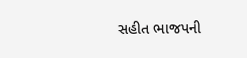સહીત ભાજપની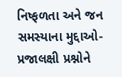નિષ્ફળતા અને જન સમસ્યાના મુદ્દાઓ-પ્રજાલક્ષી પ્રશ્નોને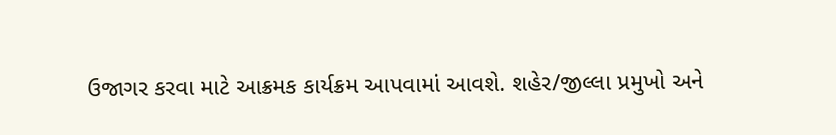ઉજાગર કરવા માટે આક્રમક કાર્યક્રમ આપવામાં આવશે. શહેર/જીલ્લા પ્રમુખો અને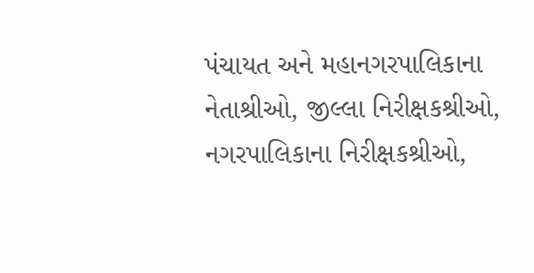પંચાયત અને મહાનગરપાલિકાના નેતાશ્રીઓ, જીલ્લા નિરીક્ષકશ્રીઓ, નગરપાલિકાના નિરીક્ષકશ્રીઓ,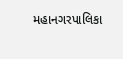મહાનગરપાલિકા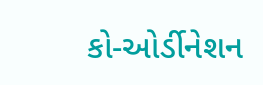કો-ઓર્ડીનેશન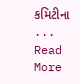કમિટીના ...
Read More